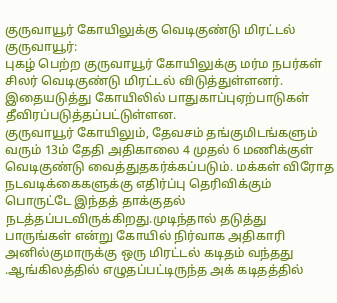குருவாயூர் கோயிலுக்கு வெடிகுண்டு மிரட்டல்
குருவாயூர்:
புகழ் பெற்ற குருவாயூர் கோயிலுக்கு மர்ம நபர்கள் சிலர் வெடிகுண்டு மிரட்டல் விடுத்துள்ளனர். இதையடுத்து கோயிலில் பாதுகாப்புஏற்பாடுகள் தீவிரப்படுத்தப்பட்டுள்ளன.
குருவாயூர் கோயிலும், தேவசம் தங்குமிடங்களும் வரும் 13ம் தேதி அதிகாலை 4 முதல் 6 மணிக்குள் வெடிகுண்டு வைத்துதகர்க்கப்படும். மக்கள் விரோத நடவடிக்கைகளுக்கு எதிர்ப்பு தெரிவிக்கும் பொருட்டே இந்தத் தாக்குதல் நடத்தப்படவிருக்கிறது.முடிந்தால் தடுத்து பாருங்கள் என்று கோயில் நிர்வாக அதிகாரி அனில்குமாருக்கு ஒரு மிரட்டல் கடிதம் வந்தது
.ஆங்கிலத்தில் எழுதப்பட்டிருந்த அக் கடிதத்தில்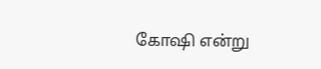கோஷி என்று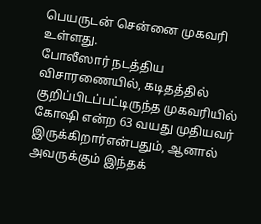பெயருடன் சென்னை முகவரி உள்ளது.
போலீஸார் நடத்திய விசாரணையில், கடிதத்தில் குறிப்பிடப்பட்டிருந்த முகவரியில் கோஷி என்ற 63 வயது முதியவர் இருக்கிறார்என்பதும், ஆனால் அவருக்கும் இந்தக்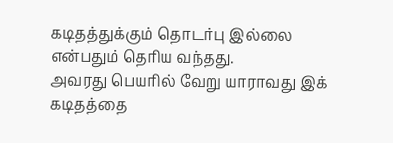கடிதத்துக்கும் தொடர்பு இல்லை என்பதும் தெரிய வந்தது.
அவரது பெயரில் வேறு யாராவது இக் கடிதத்தை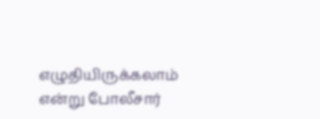எழுதியிருக்கலாம் என்று போலீசார்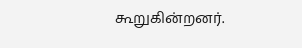கூறுகின்றனர்.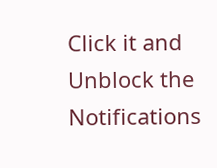Click it and Unblock the Notifications